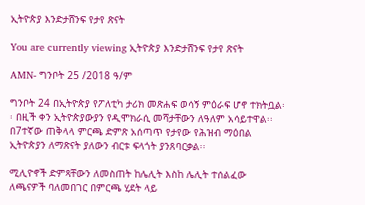ኢትዮጵያ እንድታሸንፍ የታየ ጽናት

You are currently viewing ኢትዮጵያ እንድታሸንፍ የታየ ጽናት

AMN- ግንቦት 25 /2018 ዓ/ም

ግንቦት 24 በኢትዮጵያ የፖለቲካ ታሪክ መጽሐፍ ወሳኝ ምዕራፍ ሆኖ ተክትቧል፡፡ በዚች ቀን ኢትዮጵያውያን የዲሞክራሲ መሻታቸውን ለዓለም አሳይተዋል፡፡ በ7ተኛው ጠቅላላ ምርጫ ድምጽ አሰጣጥ የታየው የሕዝብ ማዕበል ኢትዮጵያን ለማጽናት ያለውን ብርቱ ፍላጎት ያንጸባርቃል፡፡

ሚሊዮኖች ድምጻቸውን ለመስጠት ከሌሊት እስከ ሌሊት ተሰልፈው ለጫናዎች ባለመበገር በምርጫ ሂደት ላይ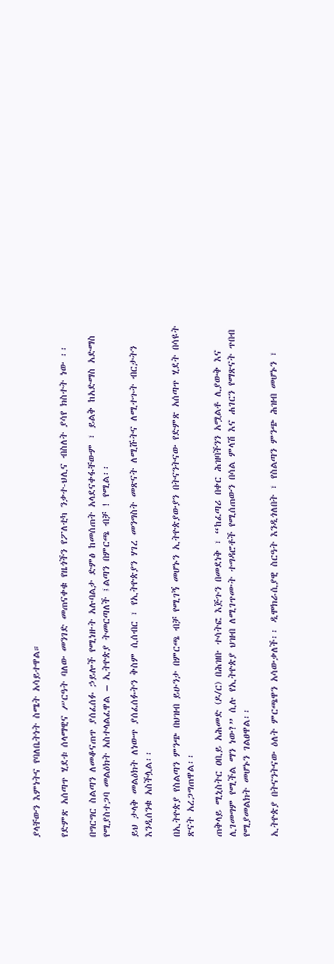ያላቸውን እምነትና የባለቤትነት ስሜት አሳይተዋል።

የድምጽ አሰጣጥ ሂደቱ ሰላማዊና ሥርዓት ባለው መንገድ መጠናቀቁ የዜጎችን የፖለቲካ ንቃተ-ህሊና ብስለት ያሳየ ክስተት ነው ፡፡

በግርግር ስልጣን ለመቆናጠጥ ያሰፈሰፉ ኃይሎች የሚነዙት አሉባልታ ድምፅ ከመሰጠት አላደናቀፋቸውም ፣ ይልቅ ከአድማስ አድማስ የሚያስተጋባ መልዕክት አስተላልፈዋል – ኢትዮጵያ ትመርጣለች ፤ልጣን በምርጫ ብቻ ! የሚል፡፡

ይህ ታላቅ መልዕክት ለነውጥ ያሰፈሰፉትን ቅስም ሲሰብር ፣ የኢትዮጵያን ሃገረ መንግስት መጽናት ለሚሹትና ለሚተጉት ብርታትን እንዲሰንቁ አስችሏል፡፡

በኢትዮጵያ የስልጣን ምንጭ በህዝብ ይሁንታ በምርጫ ብቻ የሚገኝ መሆኑን ኢትዮጵያውያን በትናንትናው የድምጽ አሰጣጥ ሂደት በሳዩት ጽናት አረጋግጠዋል፡፡

ጠቅላይ ሚኒስትር ዐቢይ አሕመድ (ዶ/ር) በሕዝቡ ተሳትፎ እጅጉን በመደነቅ ፣ “ከፈጣሪ በቀር ሕዝባችንን አሟልቶ ሊያውቅ እና ሊገመግም የሚችል ማን ነው?” ሲሉ የኢትዮጵያ ህዝብ ለሚገጥሙት ተግዳሮቶች የሚሰጠውን በሳል ምላሽ እና ሐገርን የማጽናት ጥበብ የሚያመልክት መሆኑን ገልፀዋል፡፡

ኢትዮጵያ በትናንትናው ዕለት ምርጫዋን አሳውቃለች፡፡ ዲሞክራሲያዊ ስርዓት እንዲጎለበት ፣ የስልጣን ምንጭ ሕዝብ መሆኑን ፣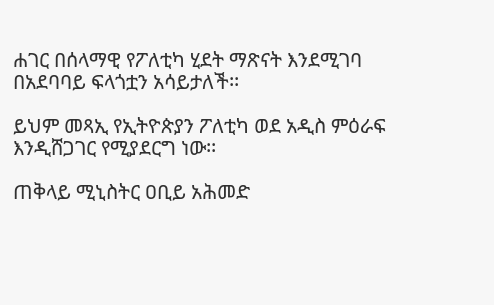ሐገር በሰላማዊ የፖለቲካ ሂደት ማጽናት እንደሚገባ በአደባባይ ፍላጎቷን አሳይታለች፡፡

ይህም መጻኢ የኢትዮጵያን ፖለቲካ ወደ አዲስ ምዕራፍ እንዲሸጋገር የሚያደርግ ነው፡፡

ጠቅላይ ሚኒስትር ዐቢይ አሕመድ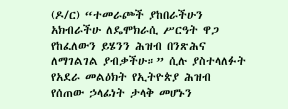(ዶ/ር) “ተመራጮች ያከበራችሁን አክብራችሁ ለዴሞክራሲ ሥርዓት ዋጋ የከፈለውን ይሄንን ሕዝብ በንጽሕና ለማገልገል ያብቃችሁ።” ሲሉ ያስተላለፉት የአደራ መልዕክት የኢትዮጵያ ሕዝብ የሰጠው ኃላፊነት ታላቅ መሆኑን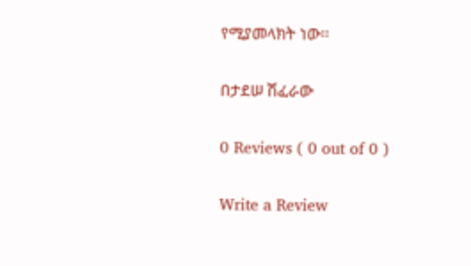የሚያመላክት ነው፡፡

በታደሠ ሽፈራው

0 Reviews ( 0 out of 0 )

Write a Review